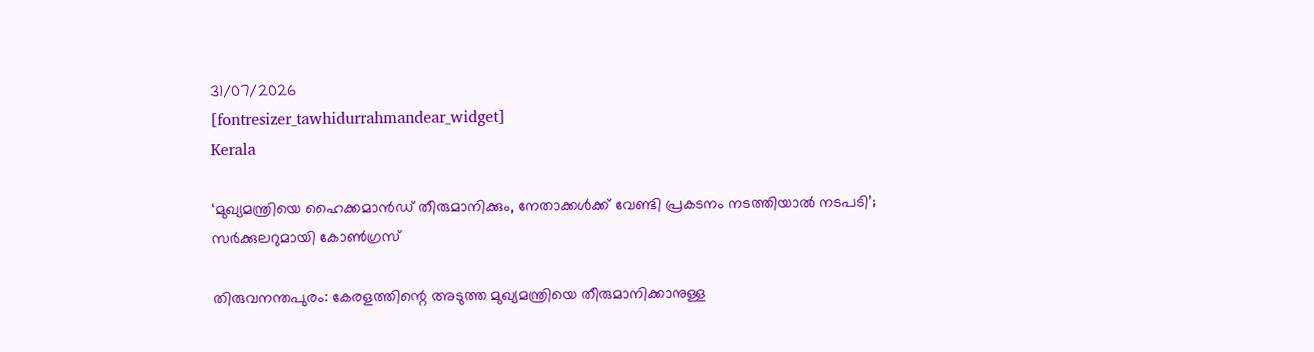31/07/2026
[fontresizer_tawhidurrahmandear_widget]
Kerala

‘മുഖ്യമന്ത്രിയെ ഹൈക്കമാന്‍ഡ് തീരുമാനിക്കും, നേതാക്കൾക്ക് വേണ്ടി പ്രകടനം നടത്തിയാല്‍ നടപടി’; സര്‍ക്കുലറുമായി കോണ്‍ഗ്രസ്

തിരുവനന്തപുരം: കേരളത്തിന്റെ അടുത്ത മുഖ്യമന്ത്രിയെ തീരുമാനിക്കാനുള്ള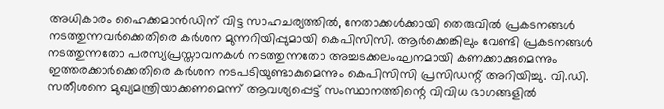അധികാരം ഹൈക്കമാൻഡിന് വിട്ട സാഹചര്യത്തിൽ, നേതാക്കൾക്കായി തെരുവിൽ പ്രകടനങ്ങൾ നടത്തുന്നവർക്കെതിരെ കർശന മുന്നറിയിപ്പുമായി കെപിസിസി. ആർക്കെങ്കിലും വേണ്ടി പ്രകടനങ്ങൾ നടത്തുന്നതോ പരസ്യപ്രസ്താവനകൾ നടത്തുന്നതോ അച്ചടക്കലംഘനമായി കണക്കാക്കുമെന്നും ഇത്തരക്കാർക്കെതിരെ കർശന നടപടിയുണ്ടാകുമെന്നും കെപിസിസി പ്രസിഡന്റ് അറിയിച്ചു. വി.ഡി. സതീശനെ മുഖ്യമന്ത്രിയാക്കണമെന്ന് ആവശ്യപ്പെട്ട് സംസ്ഥാനത്തിന്റെ വിവിധ ഭാഗങ്ങളിൽ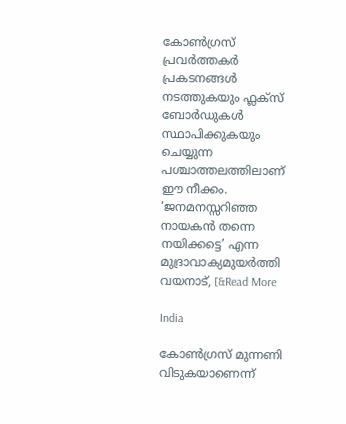കോൺഗ്രസ് പ്രവർത്തകർ പ്രകടനങ്ങൾ നടത്തുകയും ഫ്ലക്സ് ബോർഡുകൾ സ്ഥാപിക്കുകയും ചെയ്യുന്ന പശ്ചാത്തലത്തിലാണ് ഈ നീക്കം. ‘ജനമനസ്സറിഞ്ഞ നായകൻ തന്നെ നയിക്കട്ടെ’ എന്ന മുദ്രാവാക്യമുയർത്തി വയനാട്, [&Read More

India

കോൺഗ്രസ് മുന്നണി വിടുകയാണെന്ന്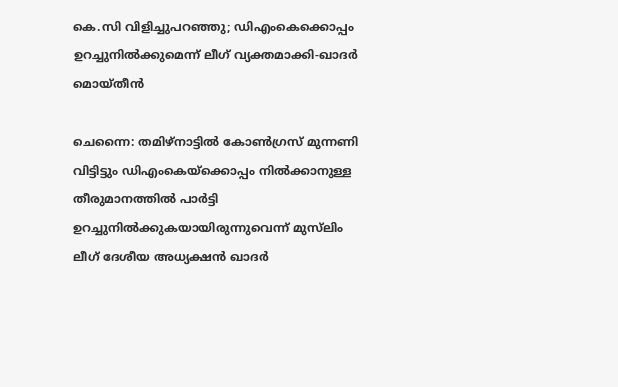കെ.സി വിളിച്ചുപറഞ്ഞു; ഡിഎംകെക്കൊപ്പം ഉറച്ചുനിൽക്കുമെന്ന് ലീഗ് വ്യക്തമാക്കി-ഖാദർ മൊയ്തീൻ

ചെന്നൈ: തമിഴ്‌നാട്ടിൽ കോൺഗ്രസ് മുന്നണി വിട്ടിട്ടും ഡിഎംകെയ്‌ക്കൊപ്പം നിൽക്കാനുള്ള തീരുമാനത്തിൽ പാർട്ടി ഉറച്ചുനിൽക്കുകയായിരുന്നുവെന്ന് മുസ്‌ലിം ലീഗ് ദേശീയ അധ്യക്ഷൻ ഖാദർ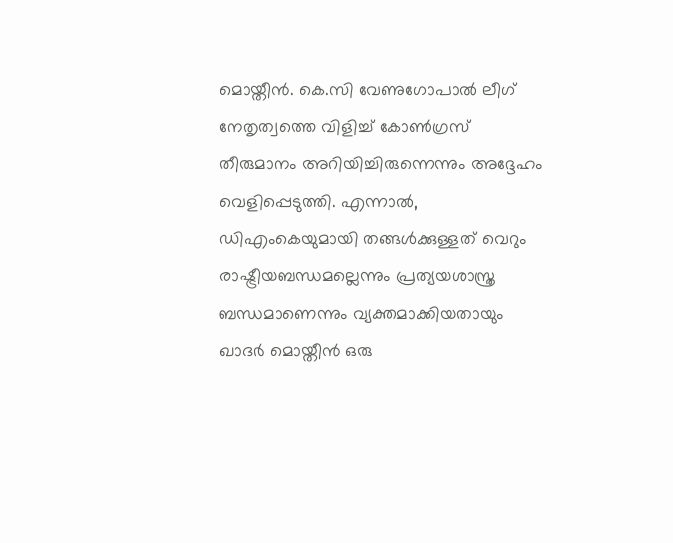മൊയ്തീൻ. കെ.സി വേണുഗോപാൽ ലീഗ് നേതൃത്വത്തെ വിളിച്ച് കോൺഗ്രസ് തീരുമാനം അറിയിച്ചിരുന്നെന്നും അദ്ദേഹം വെളിപ്പെടുത്തി. എന്നാൽ, ഡിഎംകെയുമായി തങ്ങൾക്കുള്ളത് വെറും രാഷ്ട്രീയബന്ധമല്ലെന്നും പ്രത്യയശാസ്ത്ര ബന്ധമാണെന്നും വ്യക്തമാക്കിയതായും ഖാദർ മൊയ്തീൻ ഒരു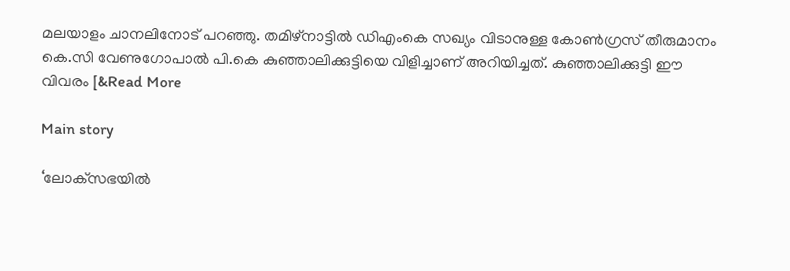മലയാളം ചാനലിനോട് പറഞ്ഞു. തമിഴ്നാട്ടിൽ ഡിഎംകെ സഖ്യം വിടാനുള്ള കോൺഗ്രസ് തീരുമാനം കെ.സി വേണുഗോപാൽ പി.കെ കുഞ്ഞാലിക്കുട്ടിയെ വിളിച്ചാണ് അറിയിച്ചത്. കുഞ്ഞാലിക്കുട്ടി ഈ വിവരം [&Read More

Main story

‘ലോക്‌സഭയിൽ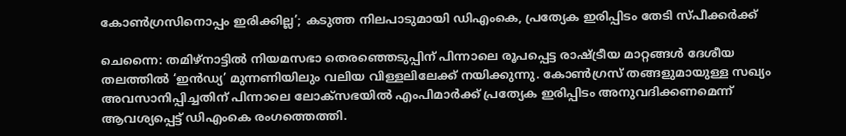കോൺഗ്രസിനൊപ്പം ഇരിക്കില്ല’; കടുത്ത നിലപാടുമായി ഡിഎംകെ, പ്രത്യേക ഇരിപ്പിടം തേടി സ്പീക്കർക്ക്

ചെന്നൈ: തമിഴ്നാട്ടിൽ നിയമസഭാ തെരഞ്ഞെടുപ്പിന് പിന്നാലെ രൂപപ്പെട്ട രാഷ്ട്രീയ മാറ്റങ്ങൾ ദേശീയ തലത്തിൽ ‘ഇൻഡ്യ’ മുന്നണിയിലും വലിയ വിള്ളലിലേക്ക് നയിക്കുന്നു. കോൺഗ്രസ് തങ്ങളുമായുള്ള സഖ്യം അവസാനിപ്പിച്ചതിന് പിന്നാലെ ലോക്‌സഭയിൽ എംപിമാർക്ക് പ്രത്യേക ഇരിപ്പിടം അനുവദിക്കണമെന്ന് ആവശ്യപ്പെട്ട് ഡിഎംകെ രംഗത്തെത്തി.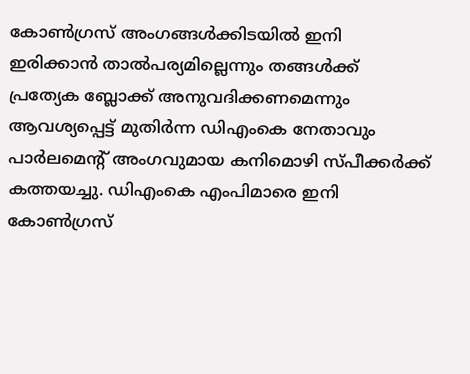കോൺഗ്രസ് അംഗങ്ങൾക്കിടയിൽ ഇനി ഇരിക്കാൻ താൽപര്യമില്ലെന്നും തങ്ങൾക്ക് പ്രത്യേക ബ്ലോക്ക് അനുവദിക്കണമെന്നും ആവശ്യപ്പെട്ട് മുതിർന്ന ഡിഎംകെ നേതാവും പാർലമെന്റ് അംഗവുമായ കനിമൊഴി സ്പീക്കർക്ക് കത്തയച്ചു. ഡിഎംകെ എംപിമാരെ ഇനി കോൺഗ്രസ്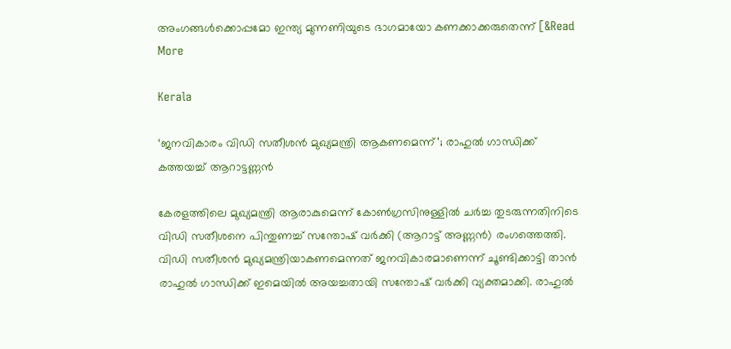അംഗങ്ങൾക്കൊപ്പമോ ഇന്ത്യ മുന്നണിയുടെ ഭാഗമായോ കണക്കാക്കരുതെന്ന് [&Read More

Kerala

‘ജനവികാരം വിഡി സതീശൻ മുഖ്യമന്ത്രി ആകണമെന്ന്’; രാഹുല്‍ ഗാന്ധിക്ക് കത്തയച്ച് ആറാട്ടണ്ണന്‍

കേരളത്തിലെ മുഖ്യമന്ത്രി ആരാകുമെന്ന് കോൺഗ്രസിനുള്ളിൽ ചർച്ച തുടരുന്നതിനിടെ വിഡി സതീശനെ പിന്തുണച്ച് സന്തോഷ് വർക്കി (ആറാട്ട് അണ്ണൻ) രംഗത്തെത്തി. വിഡി സതീശൻ മുഖ്യമന്ത്രിയാകണമെന്നത് ജനവികാരമാണെന്ന് ചൂണ്ടിക്കാട്ടി താൻ രാഹുൽ ഗാന്ധിക്ക് ഇമെയിൽ അയച്ചതായി സന്തോഷ് വർക്കി വ്യക്തമാക്കി. രാഹുൽ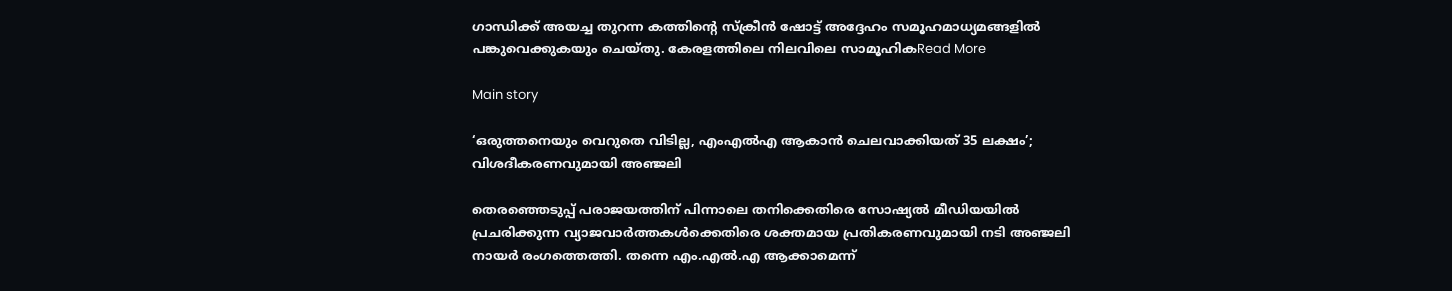ഗാന്ധിക്ക് അയച്ച തുറന്ന കത്തിന്റെ സ്ക്രീൻ ഷോട്ട് അദ്ദേഹം സമൂഹമാധ്യമങ്ങളിൽ പങ്കുവെക്കുകയും ചെയ്തു. കേരളത്തിലെ നിലവിലെ സാമൂഹികRead More

Main story

‘ഒരുത്തനെയും വെറുതെ വിടില്ല, എംഎൽഎ ആകാൻ ചെലവാക്കിയത് 35 ലക്ഷം’; വിശദീകരണവുമായി അഞ്ജലി

തെരഞ്ഞെടുപ്പ് പരാജയത്തിന് പിന്നാലെ തനിക്കെതിരെ സോഷ്യൽ മീഡിയയിൽ പ്രചരിക്കുന്ന വ്യാജവാർത്തകൾക്കെതിരെ ശക്തമായ പ്രതികരണവുമായി നടി അഞ്ജലി നായർ രംഗത്തെത്തി. തന്നെ എം.എൽ.എ ആക്കാമെന്ന്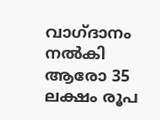വാഗ്ദാനം നൽകി ആരോ 35 ലക്ഷം രൂപ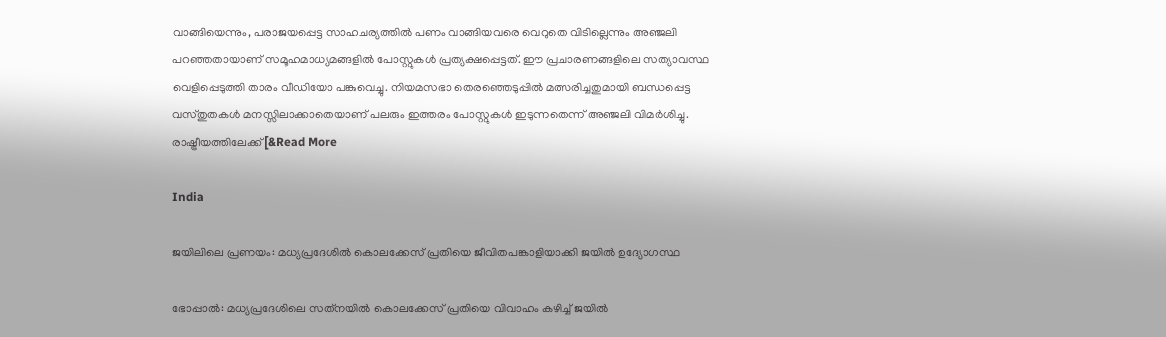വാങ്ങിയെന്നും, പരാജയപ്പെട്ട സാഹചര്യത്തിൽ പണം വാങ്ങിയവരെ വെറുതെ വിടില്ലെന്നും അഞ്ജലി പറഞ്ഞതായാണ് സമൂഹമാധ്യമങ്ങളിൽ പോസ്റ്റുകൾ പ്രത്യക്ഷപ്പെട്ടത്. ഈ പ്രചാരണങ്ങളിലെ സത്യാവസ്ഥ വെളിപ്പെടുത്തി താരം വീഡിയോ പങ്കുവെച്ചു. നിയമസഭാ തെരഞ്ഞെടുപ്പിൽ മത്സരിച്ചതുമായി ബന്ധപ്പെട്ട വസ്തുതകൾ മനസ്സിലാക്കാതെയാണ് പലരും ഇത്തരം പോസ്റ്റുകൾ ഇടുന്നതെന്ന് അഞ്ജലി വിമർശിച്ചു. രാഷ്ട്രീയത്തിലേക്ക് [&Read More

India

ജയിലിലെ പ്രണയം: മധ്യപ്രദേശിൽ കൊലക്കേസ് പ്രതിയെ ജീവിതപങ്കാളിയാക്കി ജയിൽ ഉദ്യോഗസ്ഥ

ഭോപ്പാൽ: മധ്യപ്രദേശിലെ സത്‌നയിൽ കൊലക്കേസ് പ്രതിയെ വിവാഹം കഴിച്ച് ജയിൽ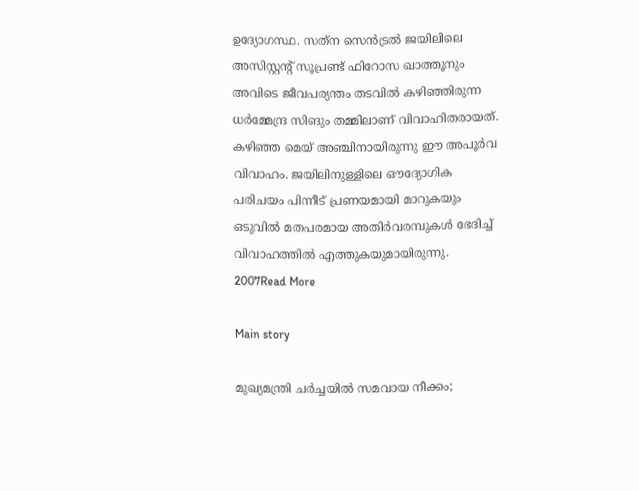ഉദ്യോഗസ്ഥ. സത്‌ന സെൻട്രൽ ജയിലിലെ അസിസ്റ്റന്റ് സൂപ്രണ്ട് ഫിറോസ ഖാത്തൂനും അവിടെ ജീവപര്യന്തം തടവിൽ കഴിഞ്ഞിരുന്ന ധർമ്മേന്ദ്ര സിങും തമ്മിലാണ് വിവാഹിതരായത്. കഴിഞ്ഞ മെയ് അഞ്ചിനായിരുന്നു ഈ അപൂർവ വിവാഹം. ജയിലിനുള്ളിലെ ഔദ്യോഗിക പരിചയം പിന്നീട് പ്രണയമായി മാറുകയും ഒടുവിൽ മതപരമായ അതിർവരമ്പുകൾ ഭേദിച്ച് വിവാഹത്തിൽ എത്തുകയുമായിരുന്നു. 2007Read More

Main story

മുഖ്യമന്ത്രി ചര്‍ച്ചയില്‍ സമവായ നീക്കം;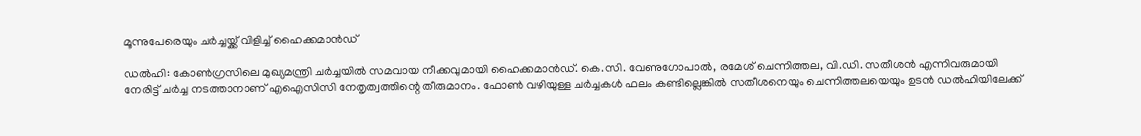മൂന്നുപേരെയും ചര്‍ച്ചയ്ക്ക് വിളിച്ച് ഹൈക്കമാന്‍ഡ്

ഡൽഹി: കോൺഗ്രസിലെ മുഖ്യമന്ത്രി ചർച്ചയിൽ സമവായ നീക്കവുമായി ഹൈക്കമാൻഡ്. കെ.സി. വേണുഗോപാൽ, രമേശ് ചെന്നിത്തല, വി.ഡി. സതീശൻ എന്നിവരുമായി നേരിട്ട് ചർച്ച നടത്താനാണ് എഐസിസി നേതൃത്വത്തിന്റെ തീരുമാനം. ഫോൺ വഴിയുള്ള ചർച്ചകൾ ഫലം കണ്ടില്ലെങ്കിൽ സതീശനെയും ചെന്നിത്തലയെയും ഉടൻ ഡൽഹിയിലേക്ക്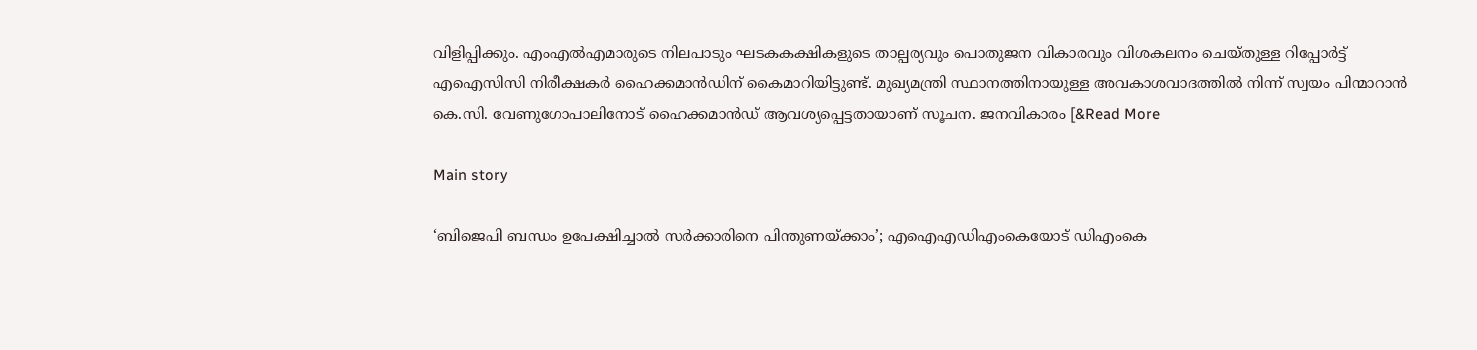വിളിപ്പിക്കും. എംഎൽഎമാരുടെ നിലപാടും ഘടകകക്ഷികളുടെ താല്പര്യവും പൊതുജന വികാരവും വിശകലനം ചെയ്തുള്ള റിപ്പോർട്ട് എഐസിസി നിരീക്ഷകർ ഹൈക്കമാൻഡിന് കൈമാറിയിട്ടുണ്ട്. മുഖ്യമന്ത്രി സ്ഥാനത്തിനായുള്ള അവകാശവാദത്തിൽ നിന്ന് സ്വയം പിന്മാറാൻ കെ.സി. വേണുഗോപാലിനോട് ഹൈക്കമാൻഡ് ആവശ്യപ്പെട്ടതായാണ് സൂചന. ജനവികാരം [&Read More

Main story

‘ബിജെപി ബന്ധം ഉപേക്ഷിച്ചാൽ സർക്കാരിനെ പിന്തുണയ്ക്കാം’; എഐഎഡിഎംകെയോട് ഡിഎംകെ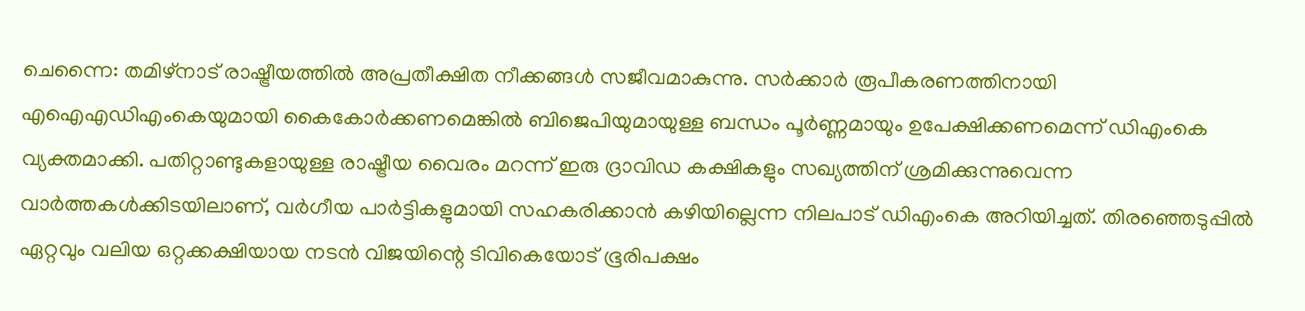ചെന്നൈ: തമിഴ്‌നാട് രാഷ്ട്രീയത്തിൽ അപ്രതീക്ഷിത നീക്കങ്ങൾ സജീവമാകുന്നു. സർക്കാർ രൂപീകരണത്തിനായി എഐഎഡിഎംകെയുമായി കൈകോർക്കണമെങ്കിൽ ബിജെപിയുമായുള്ള ബന്ധം പൂർണ്ണമായും ഉപേക്ഷിക്കണമെന്ന് ഡിഎംകെ വ്യക്തമാക്കി. പതിറ്റാണ്ടുകളായുള്ള രാഷ്ട്രീയ വൈരം മറന്ന് ഇരു ദ്രാവിഡ കക്ഷികളും സഖ്യത്തിന് ശ്രമിക്കുന്നുവെന്ന വാർത്തകൾക്കിടയിലാണ്, വർഗീയ പാർട്ടികളുമായി സഹകരിക്കാൻ കഴിയില്ലെന്ന നിലപാട് ഡിഎംകെ അറിയിച്ചത്. തിരഞ്ഞെടുപ്പിൽ ഏറ്റവും വലിയ ഒറ്റക്കക്ഷിയായ നടൻ വിജയിന്റെ ടിവികെയോട് ഭൂരിപക്ഷം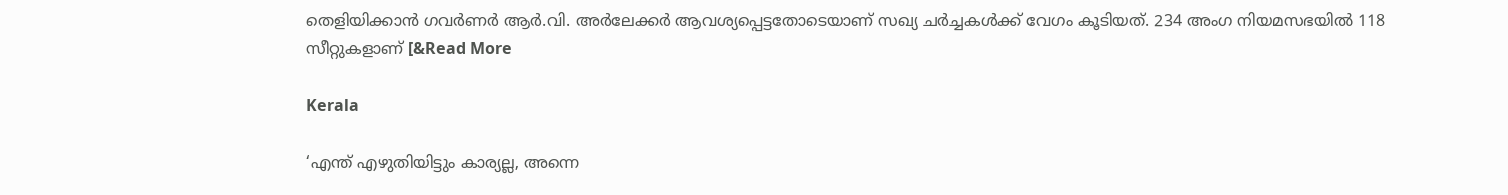തെളിയിക്കാൻ ഗവർണർ ആർ.വി. അർലേക്കർ ആവശ്യപ്പെട്ടതോടെയാണ് സഖ്യ ചർച്ചകൾക്ക് വേഗം കൂടിയത്. 234 അംഗ നിയമസഭയിൽ 118 സീറ്റുകളാണ് [&Read More

Kerala

‘എന്ത് എഴുതിയിട്ടും കാര്യല്ല, അന്നെ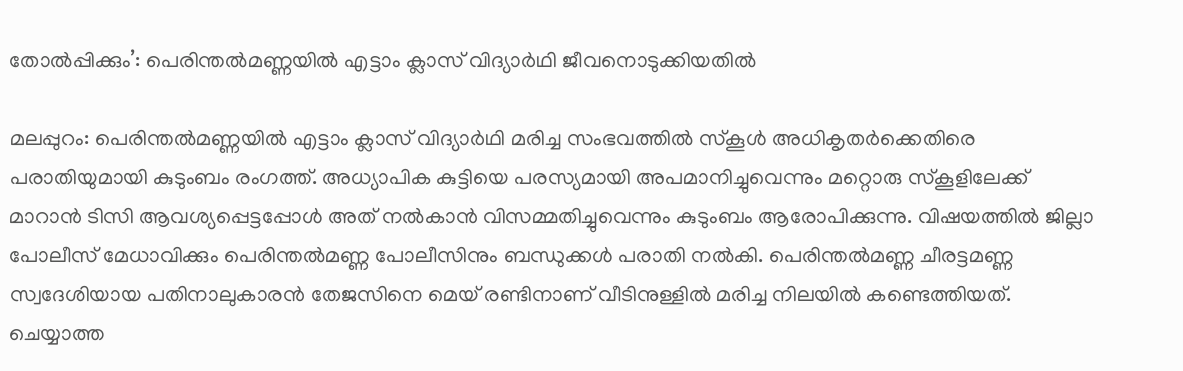തോൽപ്പിക്കും’: പെരിന്തൽമണ്ണയിൽ എട്ടാം ക്ലാസ് വിദ്യാർഥി ജീവനൊടുക്കിയതിൽ

മലപ്പുറം: പെരിന്തൽമണ്ണയിൽ എട്ടാം ക്ലാസ് വിദ്യാർഥി മരിച്ച സംഭവത്തിൽ സ്‌കൂൾ അധികൃതർക്കെതിരെ പരാതിയുമായി കുടുംബം രംഗത്ത്. അധ്യാപിക കുട്ടിയെ പരസ്യമായി അപമാനിച്ചുവെന്നും മറ്റൊരു സ്‌കൂളിലേക്ക് മാറാൻ ടിസി ആവശ്യപ്പെട്ടപ്പോൾ അത് നൽകാൻ വിസമ്മതിച്ചുവെന്നും കുടുംബം ആരോപിക്കുന്നു. വിഷയത്തിൽ ജില്ലാ പോലീസ് മേധാവിക്കും പെരിന്തൽമണ്ണ പോലീസിനും ബന്ധുക്കൾ പരാതി നൽകി. പെരിന്തൽമണ്ണ ചീരട്ടമണ്ണ സ്വദേശിയായ പതിനാലുകാരൻ തേജസിനെ മെയ് രണ്ടിനാണ് വീടിനുള്ളിൽ മരിച്ച നിലയിൽ കണ്ടെത്തിയത്. ചെയ്യാത്ത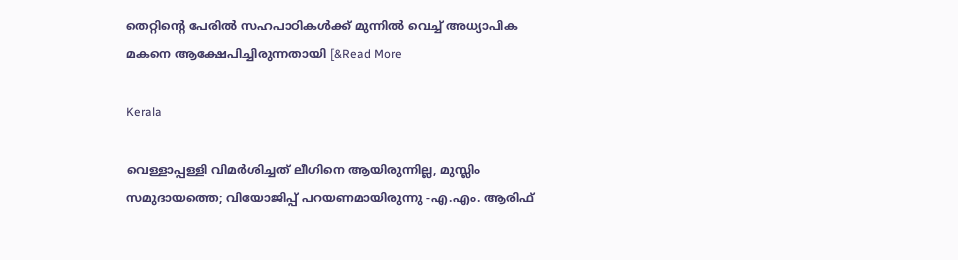തെറ്റിന്റെ പേരിൽ സഹപാഠികൾക്ക് മുന്നിൽ വെച്ച് അധ്യാപിക മകനെ ആക്ഷേപിച്ചിരുന്നതായി [&Read More

Kerala

വെള്ളാപ്പള്ളി വിമർശിച്ചത് ലീഗിനെ ആയിരുന്നില്ല, മുസ്ലിം സമുദായത്തെ; വിയോജിപ്പ് പറയണമായിരുന്നു -എ.എം. ആരിഫ്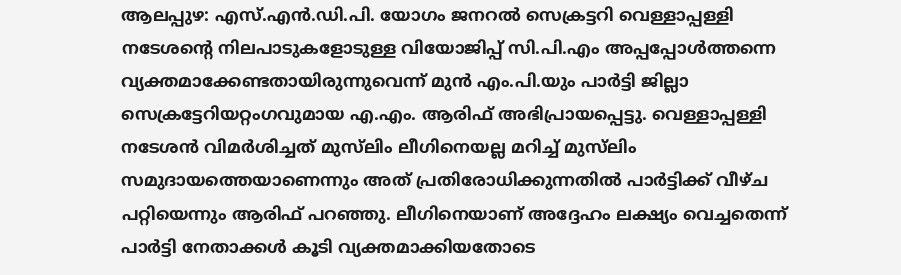ആലപ്പുഴ: എസ്.എൻ.ഡി.പി. യോഗം ജനറൽ സെക്രട്ടറി വെള്ളാപ്പള്ളി നടേശന്റെ നിലപാടുകളോടുള്ള വിയോജിപ്പ് സി.പി.എം അപ്പപ്പോൾത്തന്നെ വ്യക്തമാക്കേണ്ടതായിരുന്നുവെന്ന് മുൻ എം.പി.യും പാർട്ടി ജില്ലാ സെക്രട്ടേറിയറ്റംഗവുമായ എ.എം. ആരിഫ് അഭിപ്രായപ്പെട്ടു. വെള്ളാപ്പള്ളി നടേശൻ വിമർശിച്ചത് മുസ്‌ലിം ലീഗിനെയല്ല മറിച്ച് മുസ്‌ലിം സമുദായത്തെയാണെന്നും അത് പ്രതിരോധിക്കുന്നതിൽ പാർട്ടിക്ക് വീഴ്ച പറ്റിയെന്നും ആരിഫ് പറഞ്ഞു. ലീഗിനെയാണ് അദ്ദേഹം ലക്ഷ്യം വെച്ചതെന്ന് പാർട്ടി നേതാക്കൾ കൂടി വ്യക്തമാക്കിയതോടെ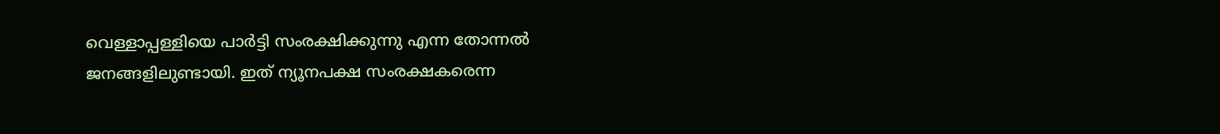വെള്ളാപ്പള്ളിയെ പാർട്ടി സംരക്ഷിക്കുന്നു എന്ന തോന്നൽ ജനങ്ങളിലുണ്ടായി. ഇത് ന്യൂനപക്ഷ സംരക്ഷകരെന്ന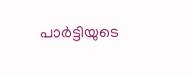പാർട്ടിയുടെ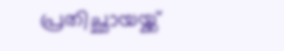പ്രതിച്ഛായയ്ക്ക്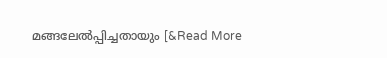മങ്ങലേൽപ്പിച്ചതായും [&Read More